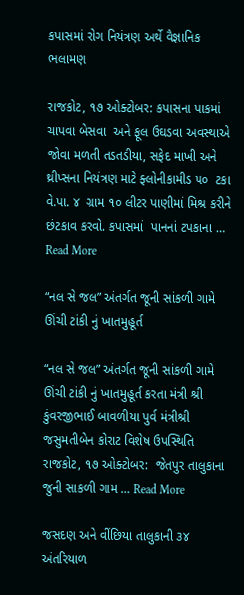કપાસમાં રોગ નિયંત્રણ અર્થે વૈજ્ઞાનિક ભલામણ

રાજકોટ, ૧૭ ઓક્ટોબર: કપાસના પાકમાં ચાપવા બેસવા  અને ફૂલ ઉઘડવા અવસ્થાએ જોવા મળતી તડતડીયા, સફેદ માખી અને  થ્રીપ્સના નિયંત્રણ માટે ફ્લોનીકામીડ ૫૦  ટકા  વે.પા. ૪  ગ્રામ ૧૦ લીટર પાણીમાં મિશ્ર કરીને છંટકાવ કરવો. કપાસમાં  પાનનાં ટપકાના … Read More

“નલ સે જલ” અંતર્ગત જૂની સાંકળી ગામે ઊંચી ટાંકી નું ખાતમુહૂર્ત

“નલ સે જલ” અંતર્ગત જૂની સાંકળી ગામે ઊંચી ટાંકી નું ખાતમુહૂર્ત કરતા મંત્રી શ્રી કુંવરજીભાઈ બાવળીયા પુર્વ મંત્રીશ્રી જસુમતીબેન કોરાટ વિશેષ ઉપસ્થિતિ રાજકોટ, ૧૭ ઓક્ટોબર:  જેતપુર તાલુકાના જુની સાકળી ગામ … Read More

જસદણ અને વીંછિયા તાલુકાની ૩૪ અંતરિયાળ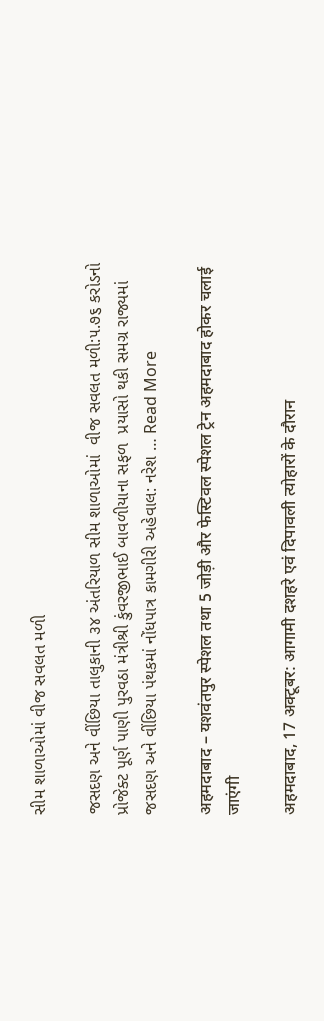સીમ શાળાઓમાં વીજ સવલત મળી

જસદણ અને વીંછિયા તાલુકાની ૩૪ અંતરિયાળ સીમ શાળાઓમાં  વીજ સવલત મળી:૫.૭૬ કરોડનો પ્રોજેક્ટ પૂર્ણ પાણી પુરવઠા મંત્રીશ્રી કુંવરજીભાઈ બાવળીયાના સફળ  પ્રયાસો થકી સમગ્ર રાજ્યમાં જસદણ અને વીંછિયા પંથકમાં નોંધપાત્ર કામગીરી અહેવાલ: નરેશ … Read More

अहमदाबाद – यशवंतपुर स्पेशल तथा 5 जोड़ी और फेस्टिवल स्पेशल ट्रेन अहमदाबाद होकर चलाई जाएंगी

अहमदाबाद, 17 अक्टूबर: आगामी दशहरे एवं दिपावली त्योहारों के दौरान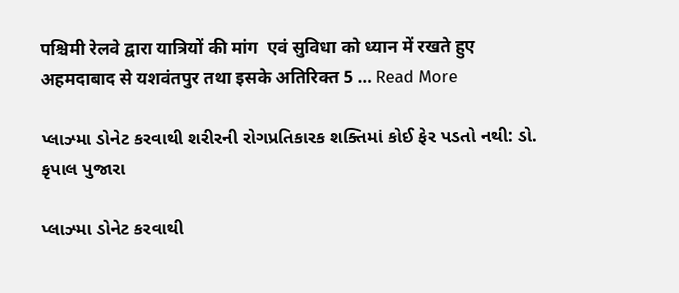पश्चिमी रेलवे द्वारा यात्रियों की मांग  एवं सुविधा को ध्यान में रखते हुए अहमदाबाद से यशवंतपुर तथा इसके अतिरिक्त 5 … Read More

પ્લાઝ્મા ડોનેટ કરવાથી શરીરની રોગપ્રતિકારક શક્તિમાં કોઈ ફેર પડતો નથી: ડો. કૃપાલ પુજારા

પ્લાઝ્મા ડોનેટ કરવાથી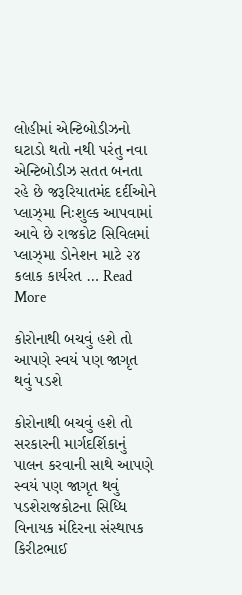લોહીમાં એન્ટિબોડીઝનો ઘટાડો થતો નથી પરંતુ નવા એન્ટિબોડીઝ સતત બનતા રહે છે જરૂરિયાતમંદ દર્દીઓને પ્લાઝ્મા નિઃશુલ્ક આપવામાં આવે છે રાજકોટ સિવિલમાં પ્લાઝ્મા ડોનેશન માટે ૨૪ કલાક કાર્યરત … Read More

કોરોનાથી બચવું હશે તો આપણે સ્વયં પણ જાગૃત થવું પડશે

કોરોનાથી બચવું હશે તો સરકારની માર્ગદર્શિકાનું પાલન કરવાની સાથે આપણે સ્વયં પણ જાગૃત થવું પડશેરાજકોટના સિધ્ધિ વિનાયક મંદિરના સંસ્થાપક કિરીટભાઈ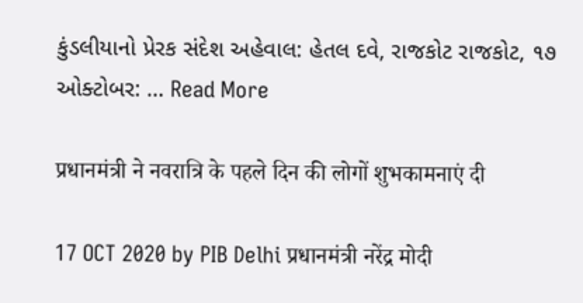કુંડલીયાનો પ્રેરક સંદેશ અહેવાલ: હેતલ દવે, રાજકોટ રાજકોટ, ૧૭ ઓક્ટોબર: … Read More

प्रधानमंत्री ने नवरात्रि के पहले दिन की लोगों शुभकामनाएं दी

17 OCT 2020 by PIB Delhi प्रधानमंत्री नरेंद्र मोदी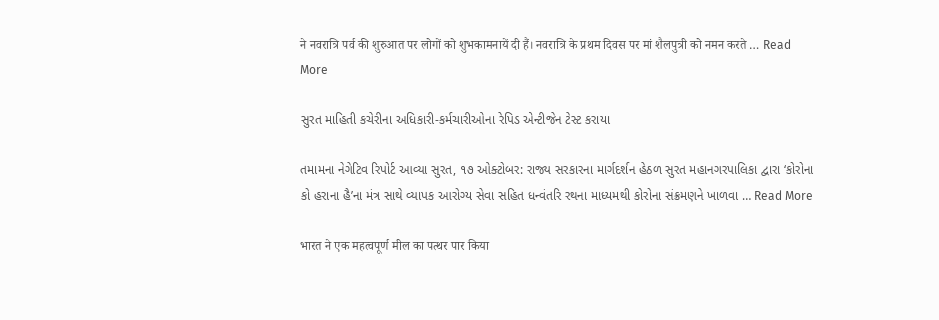ने नवरात्रि पर्व की शुरुआत पर लोगों को शुभकामनायें दी हैं। नवरात्रि के प्रथम दिवस पर मां शैलपुत्री को नमन करते … Read More

સુરત માહિતી કચેરીના અધિકારી-કર્મચારીઓના રેપિડ એન્ટીજેન ટેસ્ટ કરાયા

તમામના નેગેટિવ રિપોર્ટ આવ્યા સુરત, ૧૭ ઓક્ટોબર: રાજ્ય સરકારના માર્ગદર્શન હેઠળ સુરત મહાનગરપાલિકા દ્વારા ‘કોરોના કો હરાના હૈ’ના મંત્ર સાથે વ્યાપક આરોગ્ય સેવા સહિત ધન્વંતરિ રથના માધ્યમથી કોરોના સંક્રમણને ખાળવા … Read More

भारत ने एक महत्वपूर्ण मील का पत्थर पार किया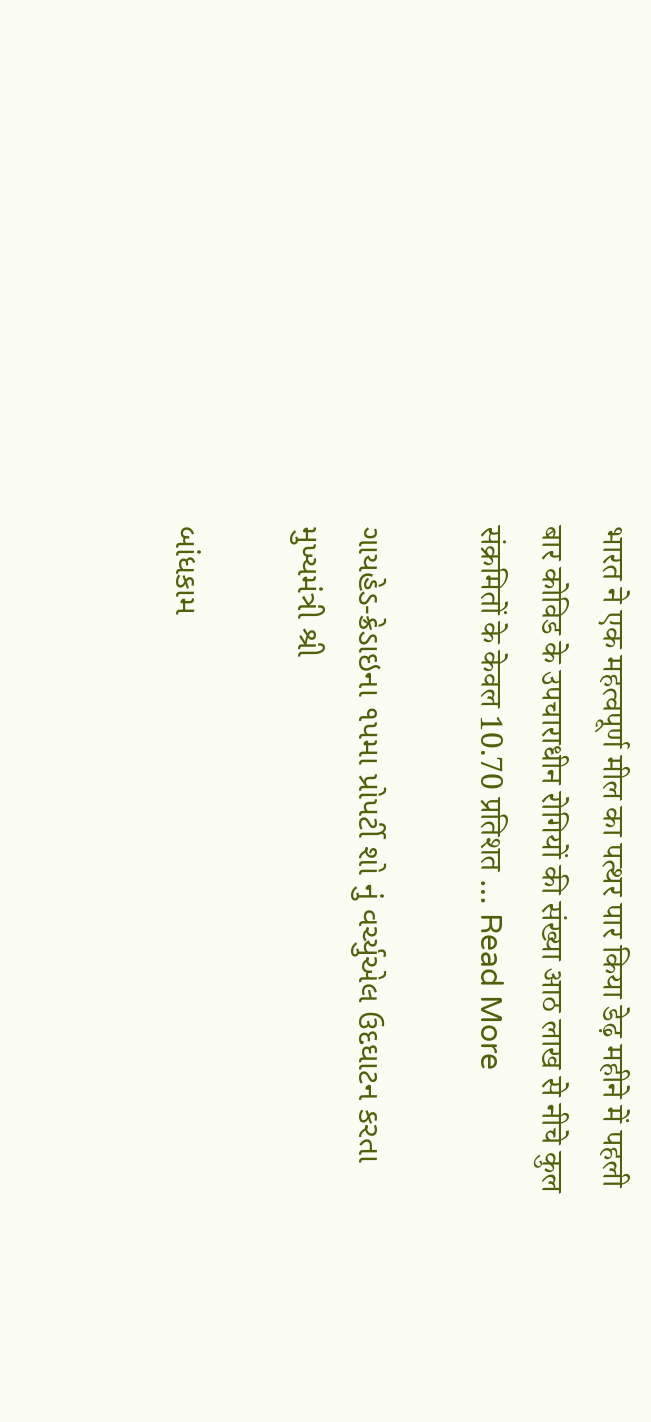भारत ने एक महत्वपूर्ण मील का पत्थर पार किया डेढ़ महीने में पहली बार कोविड के उपचाराधीन रोगियों की संख्या आठ लाख से नीचे कुल संक्रमितों के केवल 10.70 प्रतिशत … Read More

ગાયહેડ-ક્રેડાઇના ૧પમા પ્રોપર્ટી શો નું વર્ચ્યુએલ ઉદઘાટન કરતા મુખ્યમંત્રી શ્રી

બાંધકામ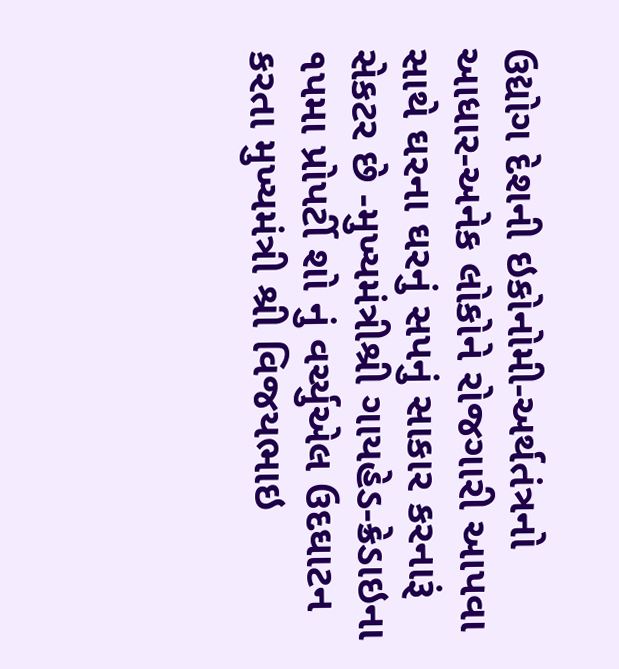ઉદ્યોગ દેશની ઇકોનોમી-અર્થતંત્રનો આધાર-અનેક લોકોને રોજગારી આપવા સાથે ઘરના ઘરનું સપનું સાકાર કરનારૂં સેકટર છે -મુખ્યમંત્રીશ્રી ગાયહેડ-ક્રેડાઇના ૧પમા પ્રોપર્ટી શો નું વર્ચ્યુએલ ઉદઘાટન કરતા મુખ્યમંત્રી શ્રી વિજયભાઇ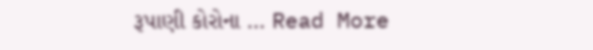રૂપાણી કોરોના … Read More